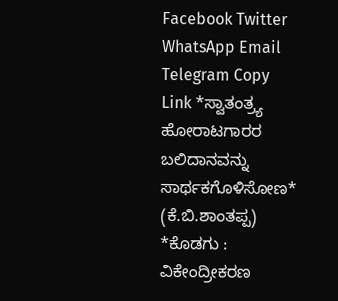Facebook Twitter WhatsApp Email Telegram Copy Link *ಸ್ವಾತಂತ್ರ್ಯ ಹೋರಾಟಗಾರರ ಬಲಿದಾನವನ್ನು ಸಾರ್ಥಕಗೊಳಿಸೋಣ* (ಕೆ.ಬಿ.ಶಾಂತಪ್ಪ)
*ಕೊಡಗು : ವಿಕೇಂದ್ರೀಕರಣ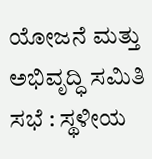ಯೋಜನೆ ಮತ್ತು ಅಭಿವೃದ್ಧಿ ಸಮಿತಿ ಸಭೆ : ಸ್ಥಳೀಯ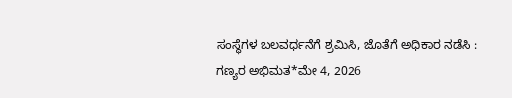ಸಂಸ್ಥೆಗಳ ಬಲವರ್ಧನೆಗೆ ಶ್ರಮಿಸಿ, ಜೊತೆಗೆ ಅಧಿಕಾರ ನಡೆಸಿ : ಗಣ್ಯರ ಅಭಿಮತ*ಮೇ 4, 2026